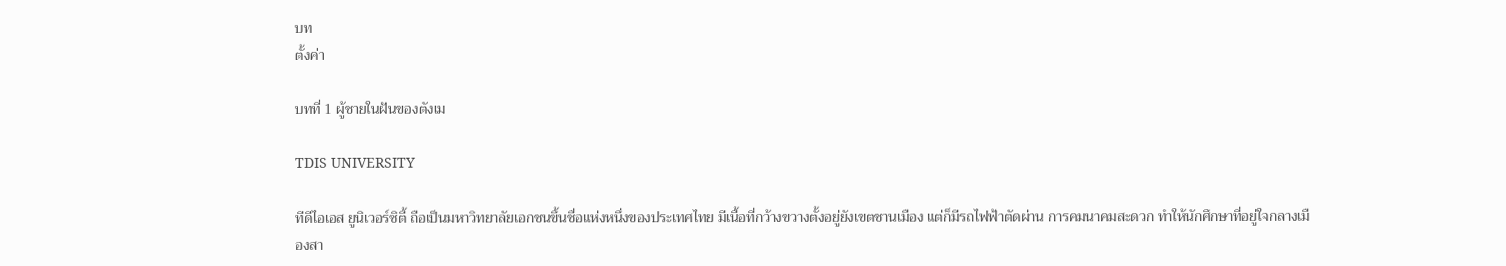บท
ตั้งค่า

บทที่ 1 ผู้ชายในฝันของตังเม

TDIS UNIVERSITY

ทีดีไอเอส ยูนิเวอร์ซิตี้ ถือเป็นมหาวิทยาลัยเอกชนขึ้นชื่อแห่งหนึ่งของประเทศไทย มีเนื้อที่กว้างขวางตั้งอยู่ยังเขตชานเมือง แต่ก็มีรถไฟฟ้าตัดผ่าน การคมนาคมสะดวก ทำให้นักศึกษาที่อยู่ใจกลางเมืองสา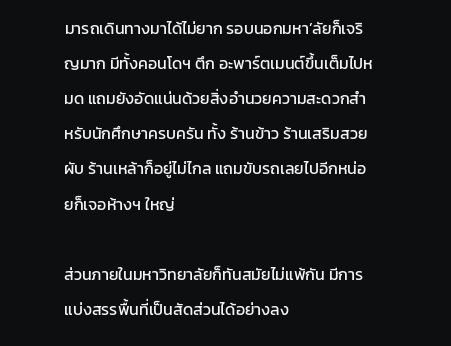มารถเดินทางมาได้ไม่ยาก รอบนอกมหา’ลัยก็เจริญมาก มีทั้งคอนโดฯ ตึก อะพาร์ตเมนต์ขึ้นเต็มไปหมด แถมยังอัดแน่นด้วยสิ่งอำนวยความสะดวกสำหรับนักศึกษาครบครัน ทั้ง ร้านข้าว ร้านเสริมสวย ผับ ร้านเหล้าก็อยู่ไม่ไกล แถมขับรถเลยไปอีกหน่อยก็เจอห้างฯ ใหญ่

ส่วนภายในมหาวิทยาลัยก็ทันสมัยไม่แพ้กัน มีการแบ่งสรรพื้นที่เป็นสัดส่วนได้อย่างลง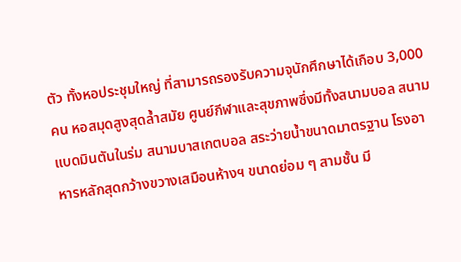ตัว ทั้งหอประชุมใหญ่ ที่สามารถรองรับความจุนักศึกษาได้เกือบ 3,000 คน หอสมุดสูงสุดล้ำสมัย ศูนย์กีฬาและสุขภาพซึ่งมีทั้งสนามบอล สนามแบดมินตันในร่ม สนามบาสเกตบอล สระว่ายน้ำขนาดมาตรฐาน โรงอาหารหลักสุดกว้างขวางเสมือนห้างฯ ขนาดย่อม ๆ สามชั้น มี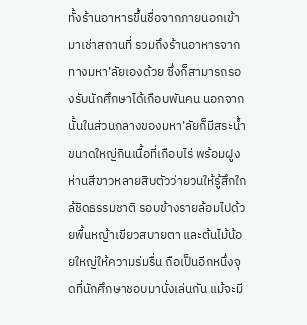ทั้งร้านอาหารขึ้นชื่อจากภายนอกเข้ามาเช่าสถานที่ รวมถึงร้านอาหารจากทางมหา’ลัยเองด้วย ซึ่งก็สามารถรองรับนักศึกษาได้เกือบพันคน นอกจากนั้นในส่วนกลางของมหา’ลัยก็มีสระน้ำขนาดใหญ่กินเนื้อที่เกือบไร่ พร้อมฝูงห่านสีขาวหลายสิบตัวว่ายวนให้รู้สึกใกล้ชิดธรรมชาติ รอบข้างรายล้อมไปด้วยพื้นหญ้าเขียวสบายตา และต้นไม้น้อยใหญ่ให้ความร่มรื่น ถือเป็นอีกหนึ่งจุดที่นักศึกษาชอบมานั่งเล่นกัน แม้จะมี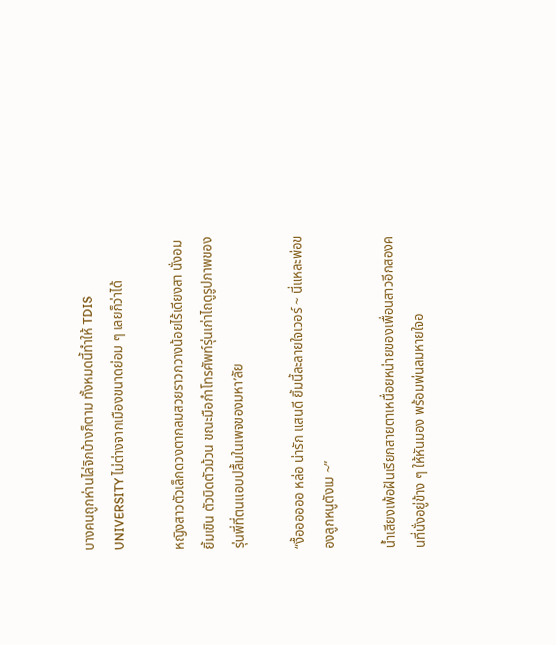บางคนถูกห่านไล่จิกบ้างก็ตาม ทั้งหมดนี้ทำให้ TDIS UNIVERSITY ไม่ต่างจากเมืองขนาดย่อม ๆ เลยก็ว่าได้

หญิงสาวตัวเล็กดวงตากลมสวยราวกวางน้อยไร้เดียงสา นั่งอมยิ้มเขิน ตัวบิดตัวม้วน ขณะมือกำโทรศัพท์รุ่นเก่าไถดูรูปภาพของรุ่นพี่ที่ตนแอบปลื้มในเพจของมหา’ลัย

“งื้ออออออ หล่อ น่ารัก แสนดี ยิ้มนี้ละลายใจเวอร์ ~ นี่แหละพ่อของลูกหนูตังเม ~”

น้ำเสียงเพ้อฝันเรียกสายตาเหนื่อยหน่ายของเพื่อนสาวอีกสองคนที่นั่งอยู่ข้าง ๆ ให้หันมอง พร้อมพ่นลมหายใจอ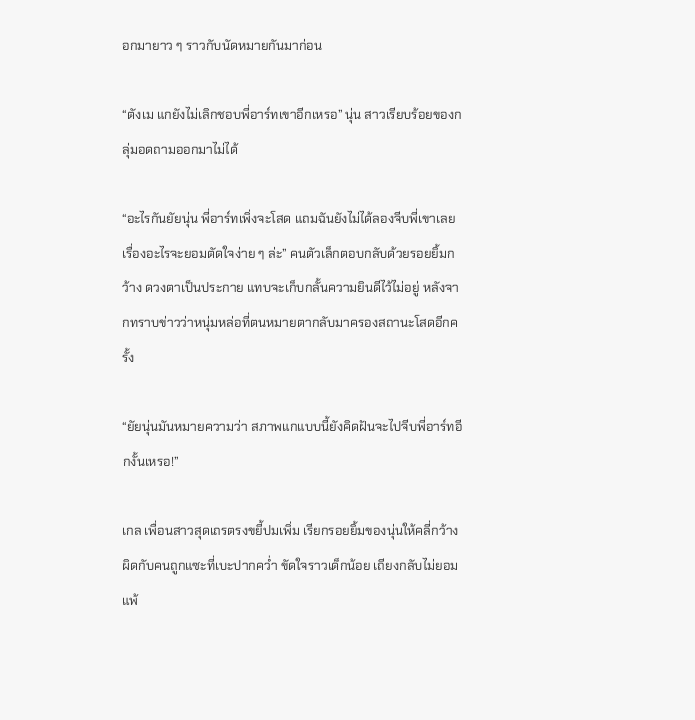อกมายาว ๆ ราวกับนัดหมายกันมาก่อน

“ตังเม แกยังไม่เลิกชอบพี่อาร์ทเขาอีกเหรอ” นุ่น สาวเรียบร้อยของกลุ่มอดถามออกมาไม่ได้

“อะไรกันยัยนุ่น พี่อาร์ทเพิ่งจะโสด แถมฉันยังไม่ได้ลองจีบพี่เขาเลย เรื่องอะไรจะยอมตัดใจง่าย ๆ ล่ะ” คนตัวเล็กตอบกลับด้วยรอยยิ้มกว้าง ดวงตาเป็นประกาย แทบจะเก็บกลั้นความยินดีไว้ไม่อยู่ หลังจากทราบข่าวว่าหนุ่มหล่อที่ตนหมายตากลับมาครองสถานะโสดอีกครั้ง

“ยัยนุ่นมันหมายความว่า สภาพแกแบบนี้ยังคิดฝันจะไปจีบพี่อาร์ทอีกงั้นเหรอ!”

เกล เพื่อนสาวสุดเถรตรงขยี้ปมเพิ่ม เรียกรอยยิ้มของนุ่นให้คลี่กว้าง ผิดกับคนถูกแซะที่เบะปากคว่ำ ขัดใจราวเด็กน้อย เถียงกลับไม่ยอมแพ้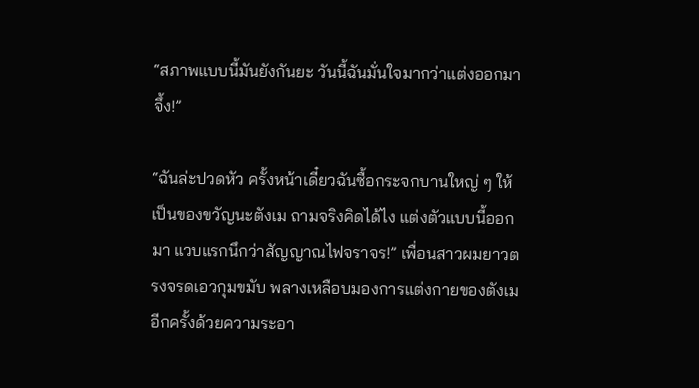“สภาพแบบนี้มันยังกันยะ วันนี้ฉันมั่นใจมากว่าแต่งออกมาจึ้ง!”

“ฉันล่ะปวดหัว ครั้งหน้าเดี๋ยวฉันซื้อกระจกบานใหญ่ ๆ ให้เป็นของขวัญนะตังเม ถามจริงคิดได้ไง แต่งตัวแบบนี้ออกมา แวบแรกนึกว่าสัญญาณไฟจราจร!” เพื่อนสาวผมยาวตรงจรดเอวกุมขมับ พลางเหลือบมองการแต่งกายของตังเมอีกครั้งด้วยความระอา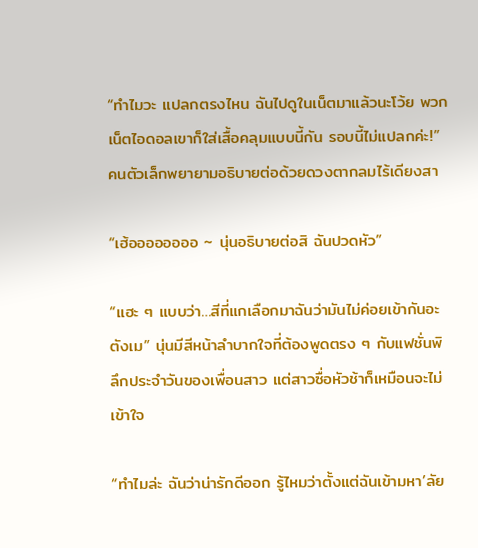“ทำไมวะ แปลกตรงไหน ฉันไปดูในเน็ตมาแล้วนะโว้ย พวกเน็ตไอดอลเขาก็ใส่เสื้อคลุมแบบนี้กัน รอบนี้ไม่แปลกค่ะ!” คนตัวเล็กพยายามอธิบายต่อด้วยดวงตากลมไร้เดียงสา

“เฮ้ออออออออ ~ นุ่นอธิบายต่อสิ ฉันปวดหัว”

“แฮะ ๆ แบบว่า…สีที่แกเลือกมาฉันว่ามันไม่ค่อยเข้ากันอะตังเม” นุ่นมีสีหน้าลำบากใจที่ต้องพูดตรง ๆ กับแฟชั่นพิลึกประจำวันของเพื่อนสาว แต่สาวซื่อหัวช้าก็เหมือนจะไม่เข้าใจ

“ทำไมล่ะ ฉันว่าน่ารักดีออก รู้ไหมว่าตั้งแต่ฉันเข้ามหา’ลัย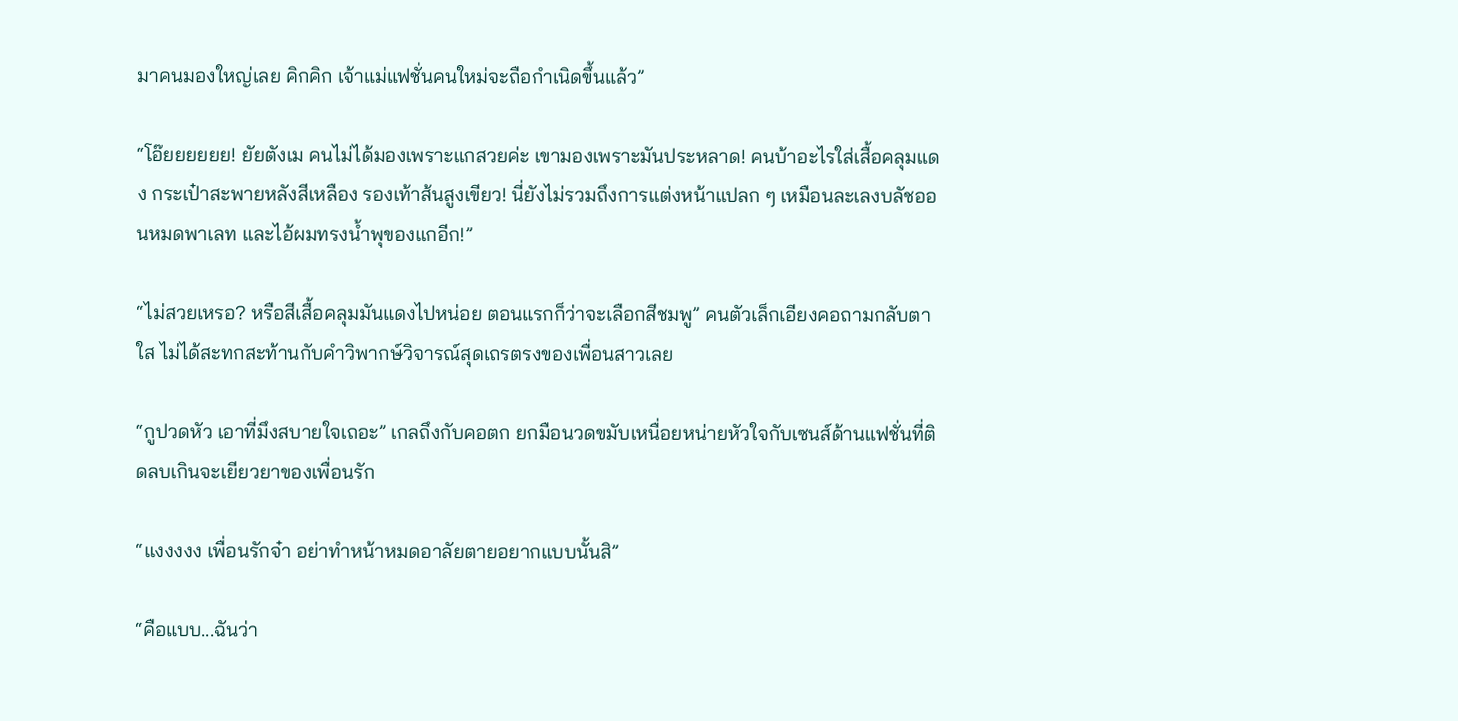มาคนมองใหญ่เลย คิกคิก เจ้าแม่แฟชั่นคนใหม่จะถือกำเนิดขึ้นแล้ว”

“โอ๊ยยยยยย! ยัยตังเม คนไม่ได้มองเพราะแกสวยค่ะ เขามองเพราะมันประหลาด! คนบ้าอะไรใส่เสื้อคลุมแดง กระเป๋าสะพายหลังสีเหลือง รองเท้าส้นสูงเขียว! นี่ยังไม่รวมถึงการแต่งหน้าแปลก ๆ เหมือนละเลงบลัชออนหมดพาเลท และไอ้ผมทรงน้ำพุของแกอีก!”

“ไม่สวยเหรอ? หรือสีเสื้อคลุมมันแดงไปหน่อย ตอนแรกก็ว่าจะเลือกสีชมพู” คนตัวเล็กเอียงคอถามกลับตาใส ไม่ได้สะทกสะท้านกับคำวิพากษ์วิจารณ์สุดเถรตรงของเพื่อนสาวเลย

“กูปวดหัว เอาที่มึงสบายใจเถอะ” เกลถึงกับคอตก ยกมือนวดขมับเหนื่อยหน่ายหัวใจกับเซนส์ด้านแฟชั่นที่ติดลบเกินจะเยียวยาของเพื่อนรัก

“แงงงงง เพื่อนรักจ๋า อย่าทำหน้าหมดอาลัยตายอยากแบบนั้นสิ”

“คือแบบ...ฉันว่า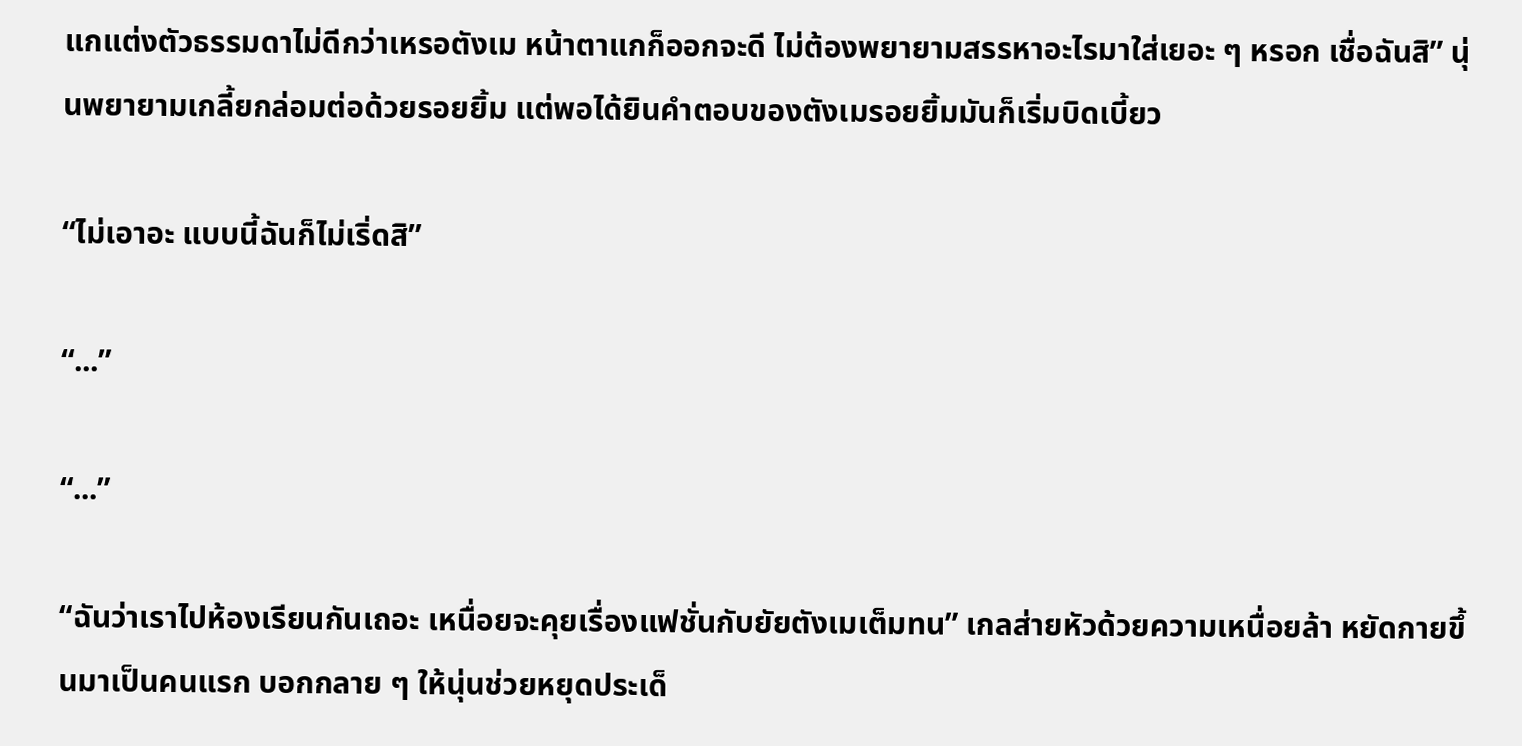แกแต่งตัวธรรมดาไม่ดีกว่าเหรอตังเม หน้าตาแกก็ออกจะดี ไม่ต้องพยายามสรรหาอะไรมาใส่เยอะ ๆ หรอก เชื่อฉันสิ” นุ่นพยายามเกลี้ยกล่อมต่อด้วยรอยยิ้ม แต่พอได้ยินคำตอบของตังเมรอยยิ้มมันก็เริ่มบิดเบี้ยว

“ไม่เอาอะ แบบนี้ฉันก็ไม่เริ่ดสิ”

“...”

“...”

“ฉันว่าเราไปห้องเรียนกันเถอะ เหนื่อยจะคุยเรื่องแฟชั่นกับยัยตังเมเต็มทน” เกลส่ายหัวด้วยความเหนื่อยล้า หยัดกายขึ้นมาเป็นคนแรก บอกกลาย ๆ ให้นุ่นช่วยหยุดประเด็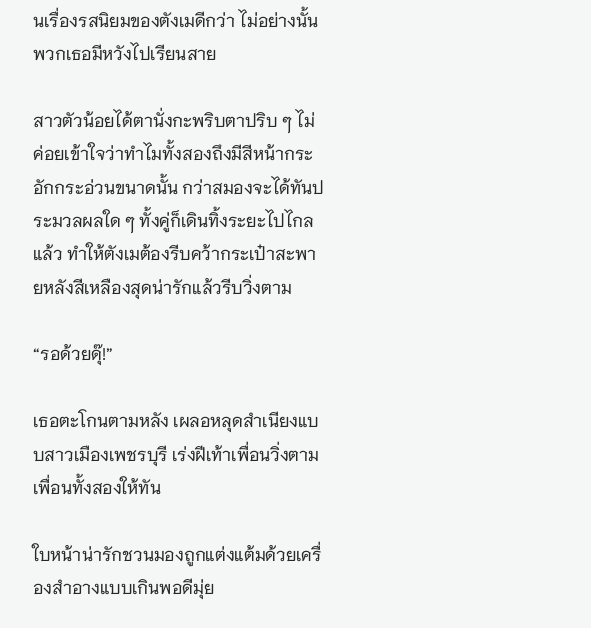นเรื่องรสนิยมของตังเมดีกว่า ไม่อย่างนั้นพวกเธอมีหวังไปเรียนสาย

สาวตัวน้อยได้ตานั่งกะพริบตาปริบ ๆ ไม่ค่อยเข้าใจว่าทำไมทั้งสองถึงมีสีหน้ากระอักกระอ่วนขนาดนั้น กว่าสมองจะได้ทันประมวลผลใด ๆ ทั้งคู่ก็เดินทิ้งระยะไปไกลแล้ว ทำให้ตังเมต้องรีบคว้ากระเป๋าสะพายหลังสีเหลืองสุดน่ารักแล้วรีบวิ่งตาม

“รอด้วยดุ๊!”

เธอตะโกนตามหลัง เผลอหลุดสำเนียงแบบสาวเมืองเพชรบุรี เร่งฝีเท้าเพื่อนวิ่งตามเพื่อนทั้งสองให้ทัน

ใบหน้าน่ารักชวนมองถูกแต่งแต้มด้วยเครื่องสำอางแบบเกินพอดีมุ่ย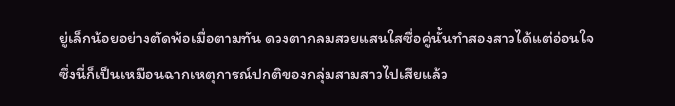ยู่เล็กน้อยอย่างตัดพ้อเมื่อตามทัน ดวงตากลมสวยแสนใสซื่อคู่นั้นทำสองสาวได้แต่อ่อนใจ ซึ่งนี่ก็เป็นเหมือนฉากเหตุการณ์ปกติของกลุ่มสามสาวไปเสียแล้ว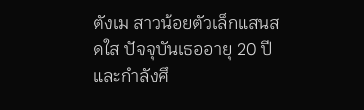ตังเม สาวน้อยตัวเล็กแสนสดใส ปัจจุบันเธออายุ 20 ปี และกำลังศึ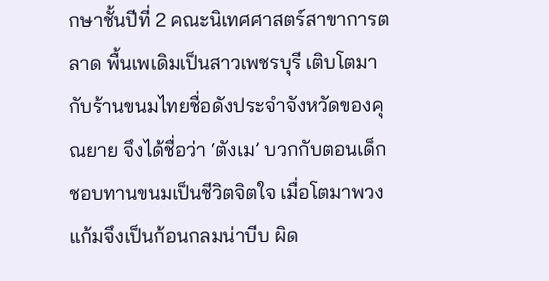กษาชั้นปีที่ 2 คณะนิเทศศาสตร์สาขาการตลาด พื้นเพเดิมเป็นสาวเพชรบุรี เติบโตมากับร้านขนมไทยชื่อดังประจำจังหวัดของคุณยาย จึงได้ชื่อว่า ‘ตังเม’ บวกกับตอนเด็กชอบทานขนมเป็นชีวิตจิตใจ เมื่อโตมาพวงแก้มจึงเป็นก้อนกลมน่าบีบ ผิด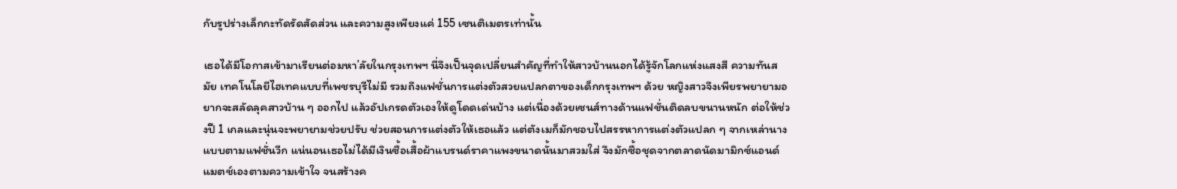กับรูปร่างเล็กกะทัดรัดสัดส่วน และความสูงเพียงแค่ 155 เซนติเมตรเท่านั้น

เธอได้มีโอกาสเข้ามาเรียนต่อมหา’ลัยในกรุงเทพฯ นี่จึงเป็นจุดเปลี่ยนสำคัญที่ทำให้สาวบ้านนอกได้รู้จักโลกแห่งแสงสี ความทันสมัย เทคโนโลยีไฮเทคแบบที่เพชรบุรีไม่มี รวมถึงแฟชั่นการแต่งตัวสวยแปลกตาของเด็กกรุงเทพฯ ด้วย หญิงสาวจึงเพียรพยายามอยากจะสลัดลุคสาวบ้าน ๆ ออกไป แล้วอัปเกรดตัวเองให้ดูโดดเด่นบ้าง แต่เนื่องด้วยเซนส์ทางด้านแฟชั่นติดลบขนานหนัก ต่อให้ช่วงปี 1 เกลและนุ่นจะพยายามช่วยปรับ ช่วยสอนการแต่งตัวให้เธอแล้ว แต่ตังเมก็มักชอบไปสรรหาการแต่งตัวแปลก ๆ จากเหล่านางแบบตามแฟชั่นวีก แน่นอนเธอไม่ได้มีเงินซื้อเสื้อผ้าแบรนด์ราคาแพงขนาดนั้นมาสวมใส่ จึงมักซื้อชุดจากตลาดนัดมามิกซ์แอนด์แมตช์เองตามความเข้าใจ จนสร้างค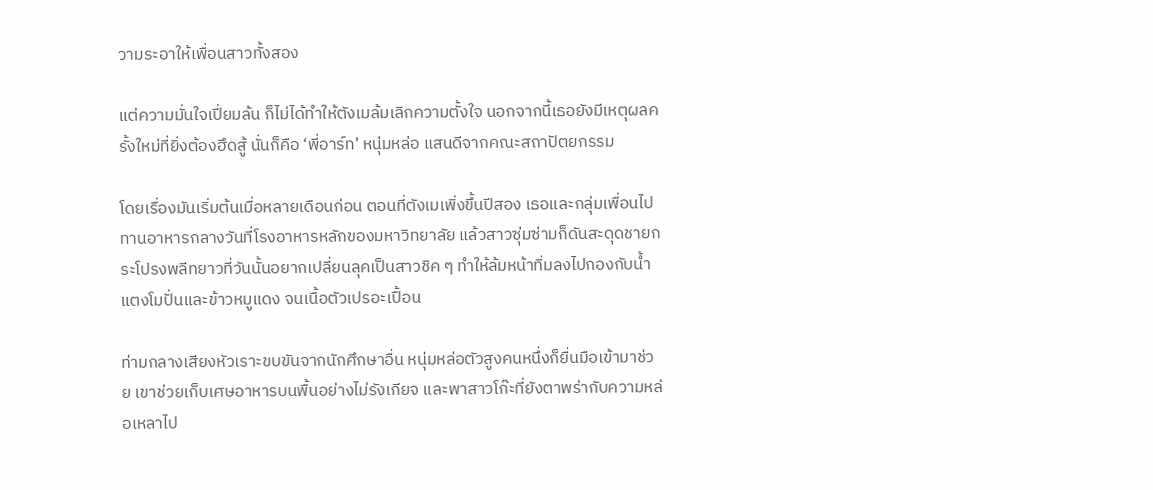วามระอาให้เพื่อนสาวทั้งสอง

แต่ความมั่นใจเปี่ยมล้น ก็ไม่ได้ทำให้ตังเมล้มเลิกความตั้งใจ นอกจากนี้เธอยังมีเหตุผลครั้งใหม่ที่ยิ่งต้องฮึดสู้ นั่นก็คือ ‘พี่อาร์ท’ หนุ่มหล่อ แสนดีจากคณะสถาปัตยกรรม

โดยเรื่องมันเริ่มต้นเมื่อหลายเดือนก่อน ตอนที่ตังเมเพิ่งขึ้นปีสอง เธอและกลุ่มเพื่อนไปทานอาหารกลางวันที่โรงอาหารหลักของมหาวิทยาลัย แล้วสาวซุ่มซ่ามก็ดันสะดุดชายกระโปรงพลีทยาวที่วันนั้นอยากเปลี่ยนลุคเป็นสาวชิค ๆ ทำให้ล้มหน้าทิ่มลงไปกองกับน้ำแตงโมปั่นและข้าวหมูแดง จนเนื้อตัวเปรอะเปื้อน

ท่ามกลางเสียงหัวเราะขบขันจากนักศึกษาอื่น หนุ่มหล่อตัวสูงคนหนึ่งก็ยื่นมือเข้ามาช่วย เขาช่วยเก็บเศษอาหารบนพื้นอย่างไม่รังเกียจ และพาสาวโก๊ะที่ยังตาพร่ากับความหล่อเหลาไป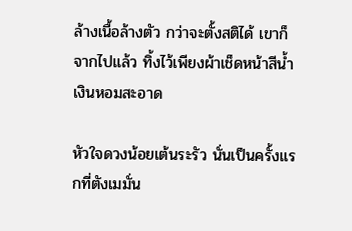ล้างเนื้อล้างตัว กว่าจะตั้งสติได้ เขาก็จากไปแล้ว ทิ้งไว้เพียงผ้าเช็ดหน้าสีน้ำเงินหอมสะอาด

หัวใจดวงน้อยเต้นระรัว นั่นเป็นครั้งแรกที่ตังเมมั่น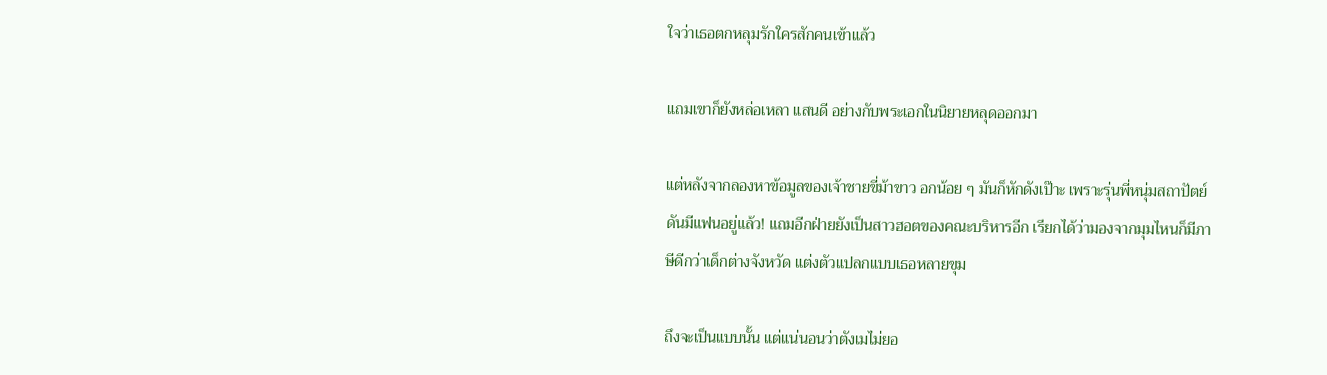ใจว่าเธอตกหลุมรักใครสักคนเข้าแล้ว

แถมเขาก็ยังหล่อเหลา แสนดี อย่างกับพระเอกในนิยายหลุดออกมา

แต่หลังจากลองหาข้อมูลของเจ้าชายขี่ม้าขาว อกน้อย ๆ มันก็หักดังเป๊าะ เพราะรุ่นพี่หนุ่มสถาปัตย์ดันมีแฟนอยู่แล้ว! แถมอีกฝ่ายยังเป็นสาวฮอตของคณะบริหารอีก เรียกได้ว่ามองจากมุมไหนก็มีภาษีดีกว่าเด็กต่างจังหวัด แต่งตัวแปลกแบบเธอหลายขุม

ถึงจะเป็นแบบนั้น แต่แน่นอนว่าตังเมไม่ยอ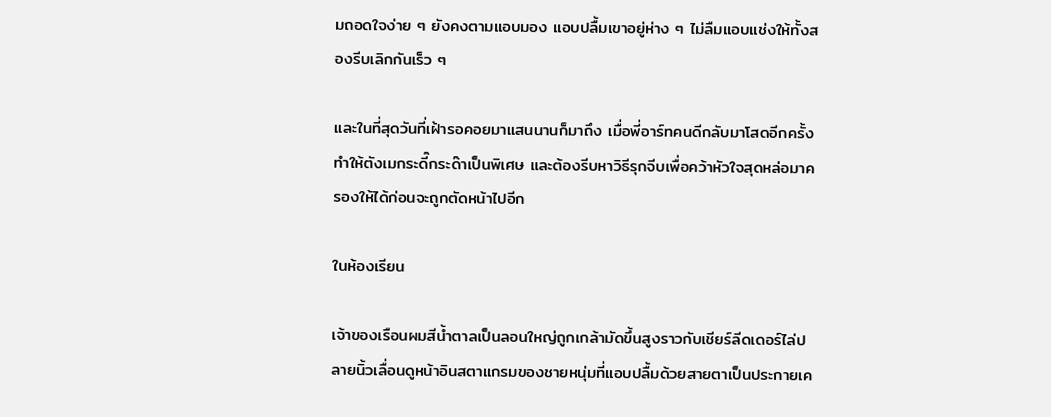มถอดใจง่าย ๆ ยังคงตามแอบมอง แอบปลื้มเขาอยู่ห่าง ๆ ไม่ลืมแอบแช่งให้ทั้งสองรีบเลิกกันเร็ว ๆ

และในที่สุดวันที่เฝ้ารอคอยมาแสนนานก็มาถึง เมื่อพี่อาร์ทคนดีกลับมาโสดอีกครั้ง ทำให้ตังเมกระดี๊กระด๊าเป็นพิเศษ และต้องรีบหาวิธีรุกจีบเพื่อคว้าหัวใจสุดหล่อมาครองให้ได้ก่อนจะถูกตัดหน้าไปอีก

ในห้องเรียน

เจ้าของเรือนผมสีน้ำตาลเป็นลอนใหญ่ถูกเกล้ามัดขึ้นสูงราวกับเชียร์ลีดเดอร์ไล่ปลายนิ้วเลื่อนดูหน้าอินสตาแกรมของชายหนุ่มที่แอบปลื้มด้วยสายตาเป็นประกายเค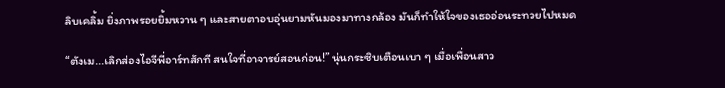ลิบเคลิ้ม ยิ่งภาพรอยยิ้มหวาน ๆ และสายตาอบอุ่นยามหันมองมาทางกล้อง มันก็ทำให้ใจของเธออ่อนระทวยไปหมด

“ตังเม...เลิกส่องไอจีพี่อาร์ทสักที สนใจที่อาจารย์สอนก่อน!” นุ่นกระซิบเตือนเบา ๆ เมื่อเพื่อนสาว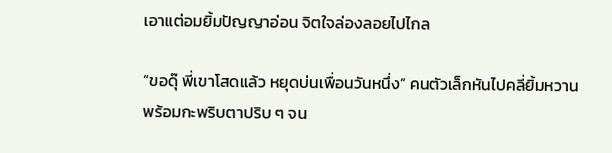เอาแต่อมยิ้มปัญญาอ่อน จิตใจล่องลอยไปไกล

“ขอดุ๊ พี่เขาโสดแล้ว หยุดบ่นเพื่อนวันหนึ่ง” คนตัวเล็กหันไปคลี่ยิ้มหวาน พร้อมกะพริบตาปริบ ๆ จน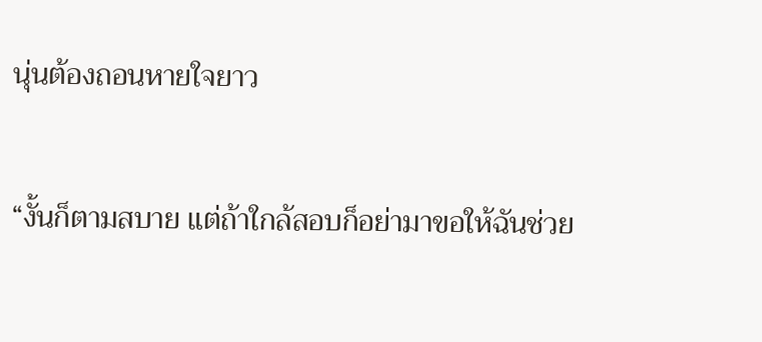นุ่นต้องถอนหายใจยาว

“งั้นก็ตามสบาย แต่ถ้าใกล้สอบก็อย่ามาขอให้ฉันช่วย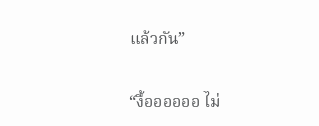แล้วกัน”

“งื้ออออออ ไม่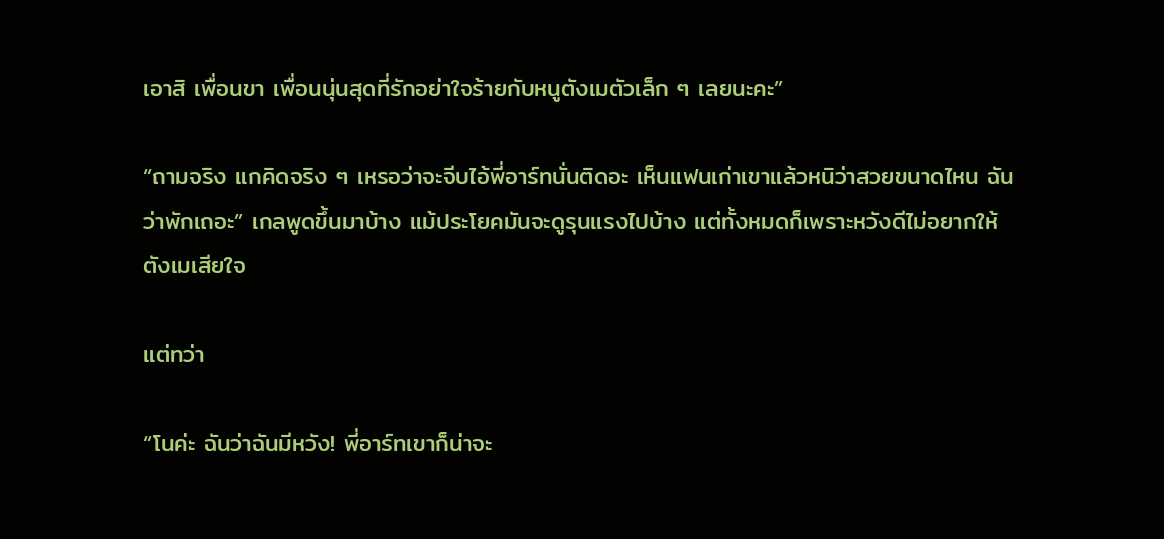เอาสิ เพื่อนขา เพื่อนนุ่นสุดที่รักอย่าใจร้ายกับหนูตังเมตัวเล็ก ๆ เลยนะคะ”

“ถามจริง แกคิดจริง ๆ เหรอว่าจะจีบไอ้พี่อาร์ทนั่นติดอะ เห็นแฟนเก่าเขาแล้วหนิว่าสวยขนาดไหน ฉันว่าพักเถอะ” เกลพูดขึ้นมาบ้าง แม้ประโยคมันจะดูรุนแรงไปบ้าง แต่ทั้งหมดก็เพราะหวังดีไม่อยากให้ตังเมเสียใจ

แต่ทว่า

“โนค่ะ ฉันว่าฉันมีหวัง! พี่อาร์ทเขาก็น่าจะ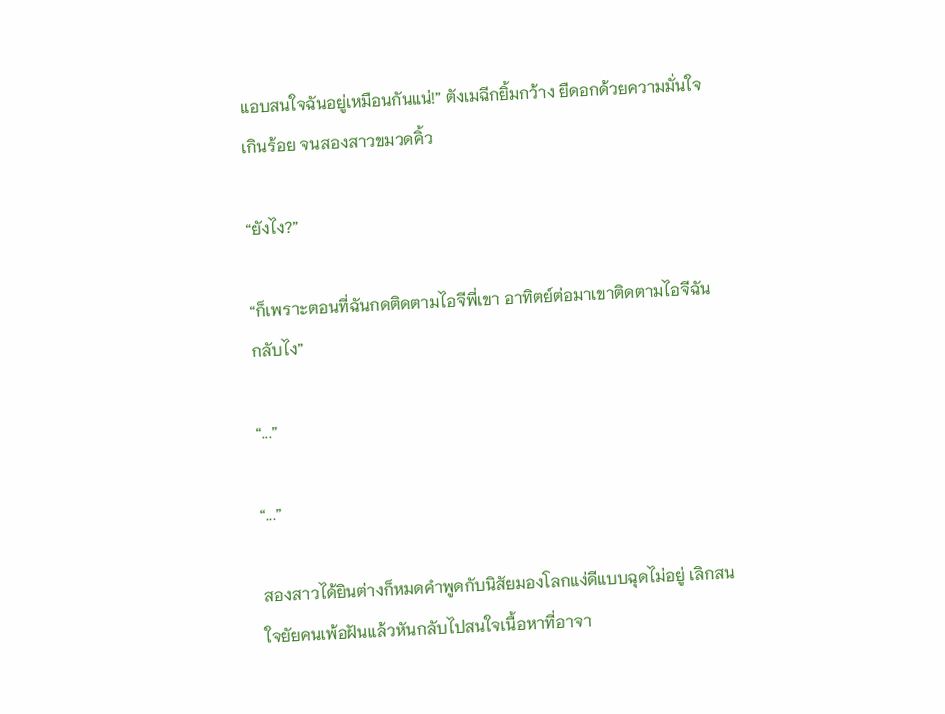แอบสนใจฉันอยู่เหมือนกันแน่!” ตังเมฉีกยิ้มกว้าง ยืดอกด้วยความมั่นใจเกินร้อย จนสองสาวขมวดคิ้ว

“ยังไง?”

“ก็เพราะตอนที่ฉันกดติดตามไอจีพี่เขา อาทิตย์ต่อมาเขาติดตามไอจีฉันกลับไง”

“...”

“...”

สองสาวได้ยินต่างก็หมดคำพูดกับนิสัยมองโลกแง่ดีแบบฉุดไม่อยู่ เลิกสนใจยัยคนเพ้อฝันแล้วหันกลับไปสนใจเนื้อหาที่อาจา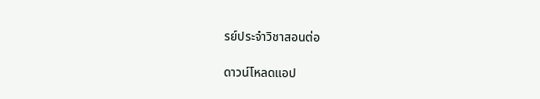รย์ประจำวิชาสอนต่อ

ดาวน์โหลดแอป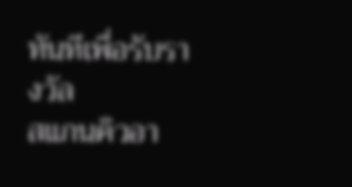ทันทีเพื่อรับรางวัล
สแกนคิวอา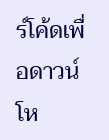ร์โค้ดเพื่อดาวน์โห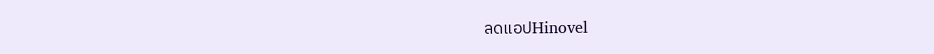ลดแอปHinovel